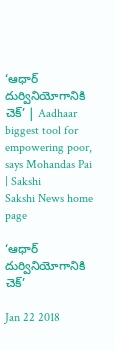‘ఆధార్‌ దుర్వినియోగానికి చెక్‌’ | Aadhaar biggest tool for empowering poor, says Mohandas Pai  | Sakshi
Sakshi News home page

‘ఆధార్‌ దుర్వినియోగానికి చెక్‌’

Jan 22 2018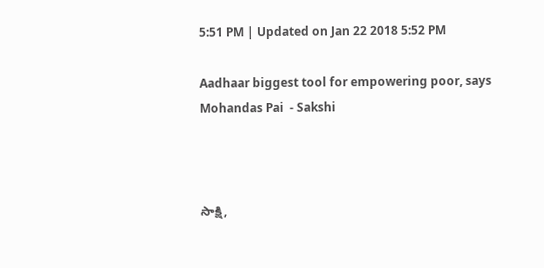5:51 PM | Updated on Jan 22 2018 5:52 PM

Aadhaar biggest tool for empowering poor, says Mohandas Pai  - Sakshi



సాక్షి,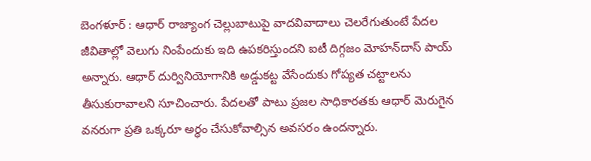బెంగళూర్‌ : ఆధార్‌ రాజ్యాంగ చెల్లుబాటుపై వాదవివాదాలు చెలరేగుతుంటే పేదల జీవితాల్లో వెలుగు నింపేందుకు ఇది ఉపకరిస్తుందని ఐటీ దిగ్గజం మోహన్‌దాస్‌ పాయ్‌ అన్నారు. ఆధార్‌ దుర్వినియోగానికి అడ్డుకట్ట వేసేందుకు గోప్యత చట్టాలను తీసుకురావాలని సూచించారు. పేదలతో పాటు ప్రజల సాధికారతకు ఆధార్‌ మెరుగైన వనరుగా ప్రతి ఒక్కరూ అర్ధం చేసుకోవాల్సిన అవసరం ఉందన్నారు.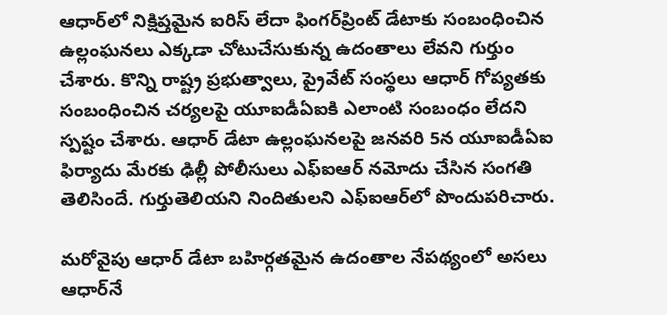ఆధార్‌లో నిక్షిప్తమైన ఐరిస్‌ లేదా ఫింగర్‌ప్రింట్‌ డేటాకు సంబంధించిన ఉల్లంఘనలు ఎక్కడా చోటుచేసుకున్న ఉదంతాలు లేవని గుర్తుం చేశారు. కొన్ని రాష్ట్ర ప్రభుత్వాలు, ప్రైవేట్‌ సంస్థలు ఆధార్‌ గోప్యతకు సంబంధించిన చర్యలపై యూఐడీఏఐకి ఎలాంటి సంబంధం లేదని స్పష్టం చేశారు. ఆధార్‌ డేటా ఉల్లంఘనలపై జనవరి 5న యూఐడీఏఐ ఫిర్యాదు మేరకు ఢిల్లీ పోలీసులు ఎఫ్‌ఐఆర్‌ నమోదు చేసిన సంగతి తెలిసిందే. గుర్తుతెలియని నిందితులని ఎఫ్‌ఐఆర్‌లో పొందుపరిచారు.

మరోవైపు ఆధార్‌ డేటా బహిర్గతమైన ఉదంతాల నేపథ్యంలో అసలు ఆధార్‌నే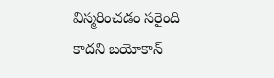విస్మరించడం సరైంది కాదని బయోకాన్‌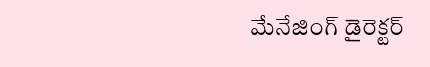మేనేజింగ్‌ డైరెక్టర్‌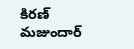కిరణ్‌ మజుందార్‌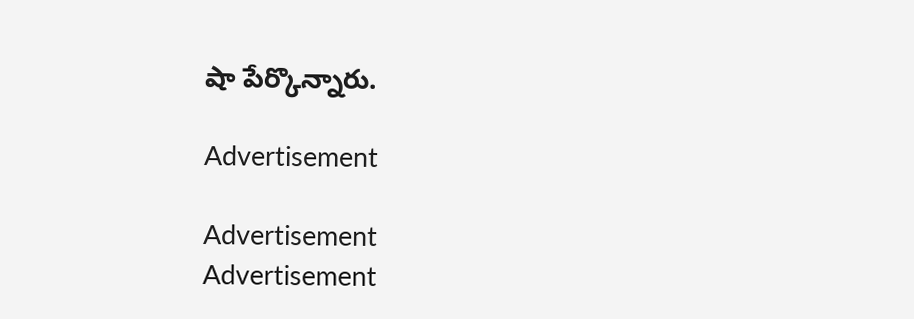షా పేర్కొన్నారు.

Advertisement

Advertisement
Advertisement